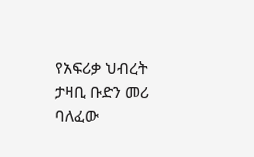የአፍሪቃ ህብረት ታዛቢ ቡድን መሪ ባለፈው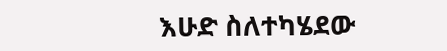እሁድ ስለተካሄደው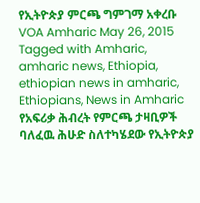የኢትዮጵያ ምርጫ ግምገማ አቀረቡ VOA Amharic May 26, 2015 Tagged with Amharic, amharic news, Ethiopia, ethiopian news in amharic, Ethiopians, News in Amharic የአፍሪቃ ሕብረት የምርጫ ታዛቢዎች ባለፈዉ ሕሁድ ስለተካሄደው የኢትዮጵያ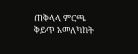ጠቅላላ ምርጫ ቅይጥ አመለካከት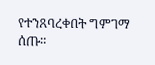የተንጸባረቀበት ግምገማ ሰጡ።